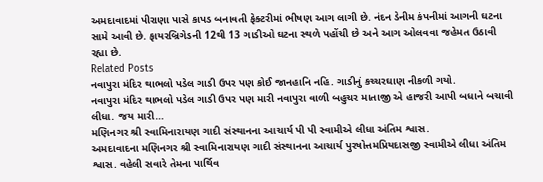અમદાવાદમાં પીરાણા પાસે કાપડ બનાવતી ફેક્ટરીમાં ભીષણ આગ લાગી છે. નંદન ડેનીમ કંપનીમાં આગની ઘટના સામે આવી છે. ફાયરબ્રિગેડની 12થી 13 ગાડીઓ ઘટના સ્થળે પહોંચી છે અને આગ ઓલવવા જહેમત ઉઠાવી રહ્યા છે.
Related Posts
નવાપુરા મંદિર થાભલો પડેલ ગાડી ઉપર પણ કોઈ જાનહાનિ નહિ. ગાડીનું કચ્ચરઘાણ નીકળી ગયો.
નવાપુરા મંદિર થાભલો પડેલ ગાડી ઉપર પણ મારી નવાપુરા વાળી બહુચર માતાજી એ હાજરી આપી બધાને બચાવી લીધા. જય મારી…
મણિનગર શ્રી સ્વામિનારાયણ ગાદી સંસ્થાનના આચાર્ય પી પી સ્વામીએ લીધા અંતિમ શ્વાસ.
અમદાવાદના મણિનગર શ્રી સ્વામિનારાયણ ગાદી સંસ્થાનના આચાર્ય પુરષોત્તમપ્રિયદાસજી સ્વામીએ લીધા અંતિમ શ્વાસ. વહેલી સવારે તેમના પાર્થિવ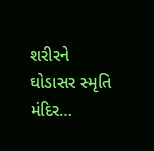શરીરને ઘોડાસર સ્મૃતિ મંદિર…